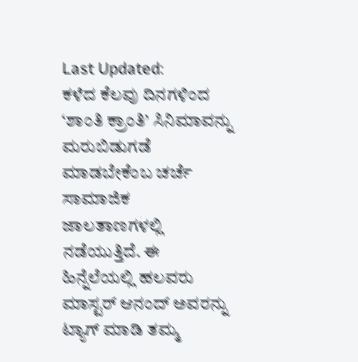Last Updated:
ಕಳೆದ ಕೆಲವು ದಿನಗಳಿಂದ ‘ಶಾಂತಿ ಕ್ರಾಂತಿ’ ಸಿನಿಮಾವನ್ನು ಮರುಬಿಡುಗಡೆ ಮಾಡಬೇಕೆಂಬ ಚರ್ಚೆ ಸಾಮಾಜಿಕ ಜಾಲತಾಣಗಳಲ್ಲಿ ನಡೆಯುತ್ತಿದೆ. ಈ ಹಿನ್ನೆಲೆಯಲ್ಲಿ ಹಲವರು ಮಾಸ್ಟರ್ ಆನಂದ್ ಅವರನ್ನು ಟ್ಯಾಗ್ ಮಾಡಿ ತಮ್ಮ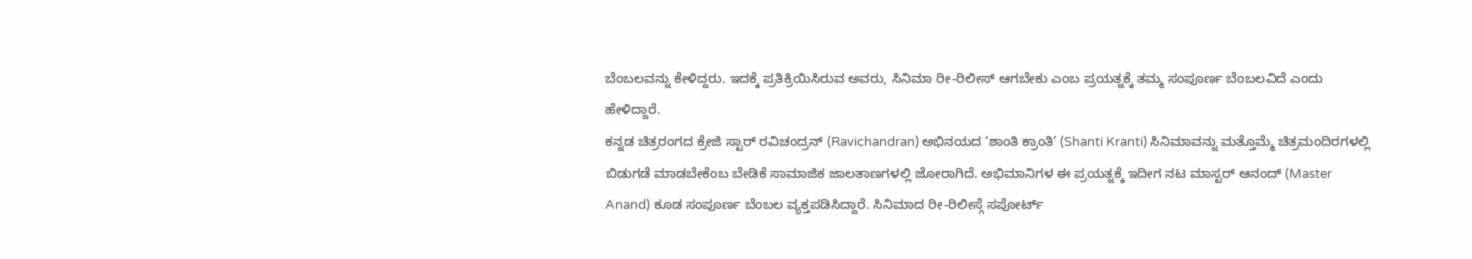ಬೆಂಬಲವನ್ನು ಕೇಳಿದ್ದರು. ಇದಕ್ಕೆ ಪ್ರತಿಕ್ರಿಯಿಸಿರುವ ಅವರು, ಸಿನಿಮಾ ರೀ-ರಿಲೀಸ್ ಆಗಬೇಕು ಎಂಬ ಪ್ರಯತ್ನಕ್ಕೆ ತಮ್ಮ ಸಂಪೂರ್ಣ ಬೆಂಬಲವಿದೆ ಎಂದು ಹೇಳಿದ್ದಾರೆ.
ಕನ್ನಡ ಚಿತ್ರರಂಗದ ಕ್ರೇಜಿ ಸ್ಟಾರ್ ರವಿಚಂದ್ರನ್ (Ravichandran) ಅಭಿನಯದ ‘ಶಾಂತಿ ಕ್ರಾಂತಿ’ (Shanti Kranti) ಸಿನಿಮಾವನ್ನು ಮತ್ತೊಮ್ಮೆ ಚಿತ್ರಮಂದಿರಗಳಲ್ಲಿ ಬಿಡುಗಡೆ ಮಾಡಬೇಕೆಂಬ ಬೇಡಿಕೆ ಸಾಮಾಜಿಕ ಜಾಲತಾಣಗಳಲ್ಲಿ ಜೋರಾಗಿದೆ. ಅಭಿಮಾನಿಗಳ ಈ ಪ್ರಯತ್ನಕ್ಕೆ ಇದೀಗ ನಟ ಮಾಸ್ಟರ್ ಆನಂದ್ (Master Anand) ಕೂಡ ಸಂಪೂರ್ಣ ಬೆಂಬಲ ವ್ಯಕ್ತಪಡಿಸಿದ್ದಾರೆ. ಸಿನಿಮಾದ ರೀ-ರಿಲೀಸ್ಗೆ ಸಪೋರ್ಟ್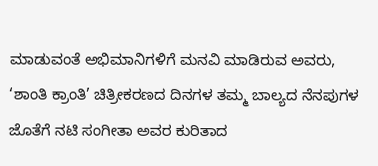ಮಾಡುವಂತೆ ಅಭಿಮಾನಿಗಳಿಗೆ ಮನವಿ ಮಾಡಿರುವ ಅವರು, ‘ಶಾಂತಿ ಕ್ರಾಂತಿ’ ಚಿತ್ರೀಕರಣದ ದಿನಗಳ ತಮ್ಮ ಬಾಲ್ಯದ ನೆನಪುಗಳ ಜೊತೆಗೆ ನಟಿ ಸಂಗೀತಾ ಅವರ ಕುರಿತಾದ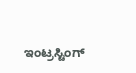ಇಂಟ್ರಸ್ಟಿಂಗ್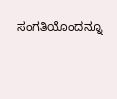ಸಂಗತಿಯೊಂದನ್ನೂ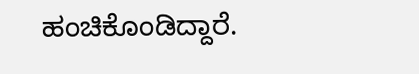ಹಂಚಿಕೊಂಡಿದ್ದಾರೆ.